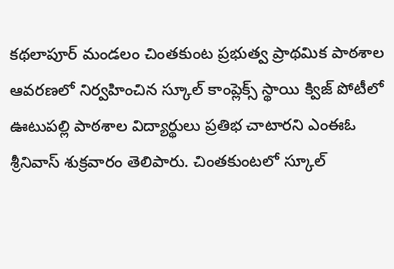కథలాపూర్ మండలం చింతకుంట ప్రభుత్వ ప్రాథమిక పాఠశాల ఆవరణలో నిర్వహించిన స్కూల్ కాంప్లెక్స్ స్థాయి క్విజ్ పోటీలో ఊటుపల్లి పాఠశాల విద్యార్థులు ప్రతిభ చాటారని ఎంఈఓ శ్రీనివాస్ శుక్రవారం తెలిపారు. చింతకుంటలో స్కూల్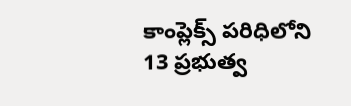కాంప్లెక్స్ పరిధిలోని 13 ప్రభుత్వ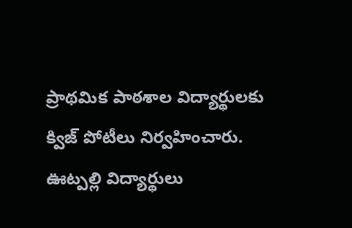ప్రాథమిక పాఠశాల విద్యార్థులకు క్విజ్ పోటీలు నిర్వహించారు. ఊట్పల్లి విద్యార్థులు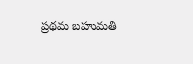ప్రథమ బహుమతి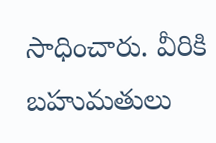సాధించారు. వీరికి బహుమతులు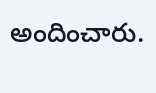అందించారు.